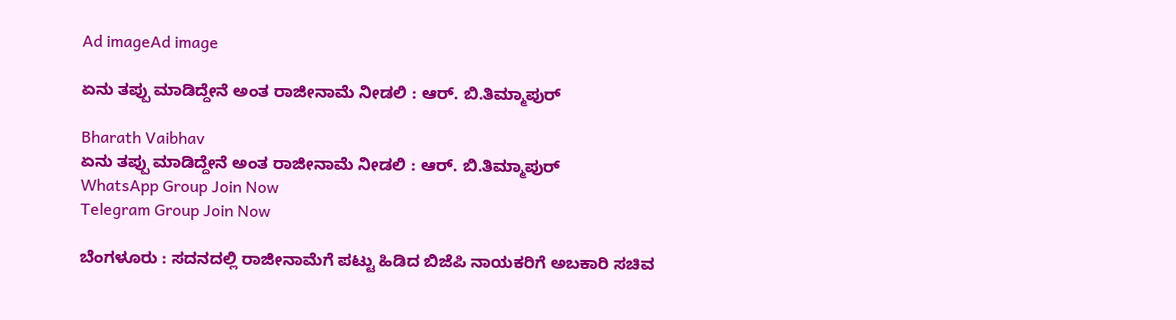Ad imageAd image

ಏನು ತಪ್ಪು ಮಾಡಿದ್ದೇನೆ ಅಂತ ರಾಜೀನಾಮೆ ನೀಡಲಿ : ಆರ್. ಬಿ.ತಿಮ್ಮಾಪುರ್

Bharath Vaibhav
ಏನು ತಪ್ಪು ಮಾಡಿದ್ದೇನೆ ಅಂತ ರಾಜೀನಾಮೆ ನೀಡಲಿ : ಆರ್. ಬಿ.ತಿಮ್ಮಾಪುರ್
WhatsApp Group Join Now
Telegram Group Join Now

ಬೆಂಗಳೂರು : ಸದನದಲ್ಲಿ ರಾಜೀನಾಮೆಗೆ ಪಟ್ಟು ಹಿಡಿದ ಬಿಜೆಪಿ ನಾಯಕರಿಗೆ ಅಬಕಾರಿ ಸಚಿವ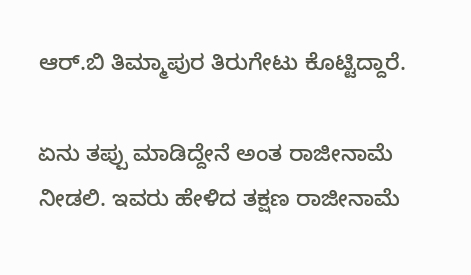ಆರ್.ಬಿ ತಿಮ್ಮಾಪುರ ತಿರುಗೇಟು ಕೊಟ್ಟಿದ್ದಾರೆ.

ಏನು ತಪ್ಪು ಮಾಡಿದ್ದೇನೆ ಅಂತ ರಾಜೀನಾಮೆ ನೀಡಲಿ. ಇವರು ಹೇಳಿದ ತಕ್ಷಣ ರಾಜೀನಾಮೆ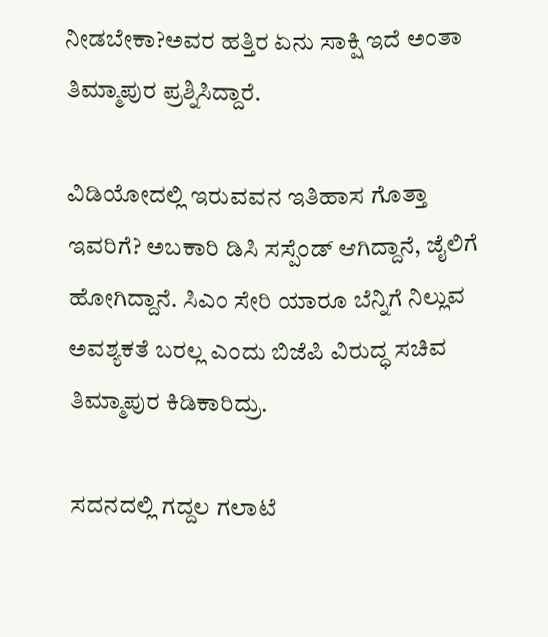ನೀಡಬೇಕಾ?ಅವರ ಹತ್ತಿರ ಏನು ಸಾಕ್ಷಿ ಇದೆ ಅಂತಾ ತಿಮ್ಮಾಪುರ ಪ್ರಶ್ನಿಸಿದ್ದಾರೆ.

ವಿಡಿಯೋದಲ್ಲಿ ಇರುವವನ ಇತಿಹಾಸ ಗೊತ್ತಾ ಇವರಿಗೆ? ಅಬಕಾರಿ ಡಿಸಿ ಸಸ್ಪೆಂಡ್ ಆಗಿದ್ದಾನೆ, ಜೈಲಿಗೆ ಹೋಗಿದ್ದಾನೆ. ಸಿಎಂ ಸೇರಿ ಯಾರೂ ಬೆನ್ನಿಗೆ ನಿಲ್ಲುವ ಅವಶ್ಯಕತೆ ಬರಲ್ಲ ಎಂದು ಬಿಜೆಪಿ ವಿರುದ್ಧ ಸಚಿವ ತಿಮ್ಮಾಪುರ ಕಿಡಿಕಾರಿದ್ರು.

ಸದನದಲ್ಲಿ ಗದ್ದಲ ಗಲಾಟೆ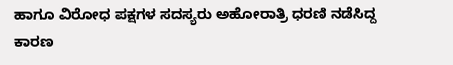ಹಾಗೂ ವಿರೋಧ ಪಕ್ಷಗಳ ಸದಸ್ಯರು ಅಹೋರಾತ್ರಿ ಧರಣಿ ನಡೆಸಿದ್ದ ಕಾರಣ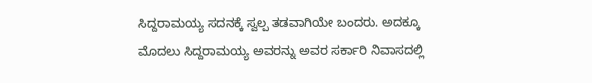ಸಿದ್ದರಾಮಯ್ಯ ಸದನಕ್ಕೆ ಸ್ವಲ್ಪ ತಡವಾಗಿಯೇ ಬಂದರು. ಅದಕ್ಕೂ ಮೊದಲು ಸಿದ್ದರಾಮಯ್ಯ ಅವರನ್ನು ಅವರ ಸರ್ಕಾರಿ ನಿವಾಸದಲ್ಲಿ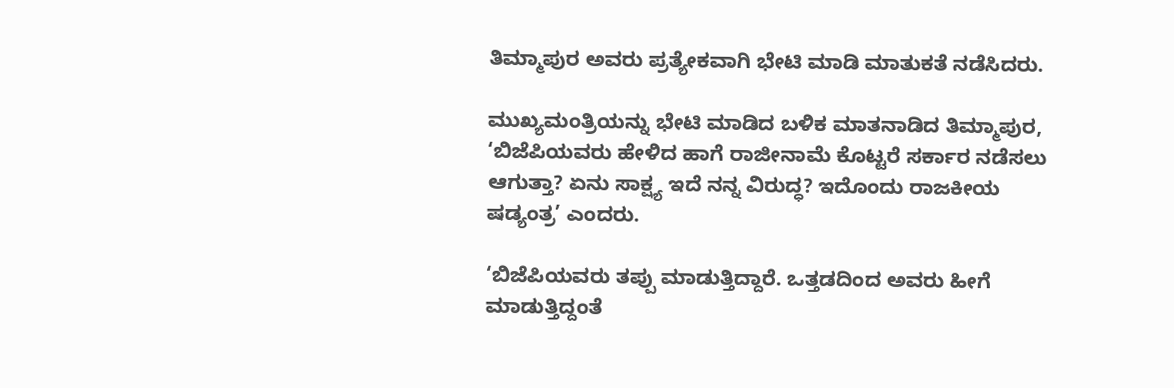ತಿಮ್ಮಾಪುರ ಅವರು ಪ್ರತ್ಯೇಕವಾಗಿ ಭೇಟಿ ಮಾಡಿ ಮಾತುಕತೆ ನಡೆಸಿದರು.

ಮುಖ್ಯಮಂತ್ರಿಯನ್ನು ಭೇಟಿ ಮಾಡಿದ ಬಳಿಕ ಮಾತನಾಡಿದ ತಿಮ್ಮಾಪುರ, ‘ಬಿಜೆಪಿಯವರು ಹೇಳಿದ ಹಾಗೆ ರಾಜೀನಾಮೆ ಕೊಟ್ಟರೆ ಸರ್ಕಾರ ನಡೆಸಲು ಆಗುತ್ತಾ? ಏನು ಸಾಕ್ಷ್ಯ ಇದೆ ನನ್ನ ವಿರುದ್ಧ? ಇದೊಂದು ರಾಜಕೀಯ ಷಡ್ಯಂತ್ರ’ ಎಂದರು.

‘ಬಿಜೆಪಿಯವರು ತಪ್ಪು ಮಾಡುತ್ತಿದ್ದಾರೆ. ಒತ್ತಡದಿಂದ ಅವರು ಹೀಗೆ ಮಾಡುತ್ತಿದ್ದಂತೆ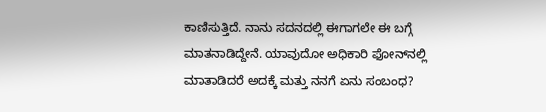ಕಾಣಿಸುತ್ತಿದೆ. ನಾನು ಸದನದಲ್ಲಿ ಈಗಾಗಲೇ ಈ ಬಗ್ಗೆ ಮಾತನಾಡಿದ್ದೇನೆ. ಯಾವುದೋ ಅಧಿಕಾರಿ ಫೋನ್‌ನಲ್ಲಿ ಮಾತಾಡಿದರೆ ಅದಕ್ಕೆ ಮತ್ತು ನನಗೆ ಏನು ಸಂಬಂಧ?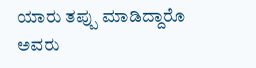ಯಾರು ತಪ್ಪು ಮಾಡಿದ್ದಾರೊ ಅವರು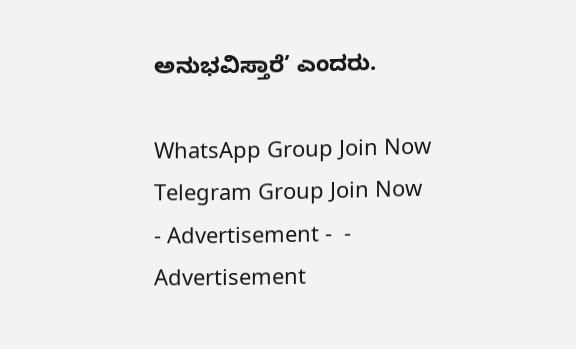ಅನುಭವಿಸ್ತಾರೆ’ ಎಂದರು.

WhatsApp Group Join Now
Telegram Group Join Now
- Advertisement -  - Advertisement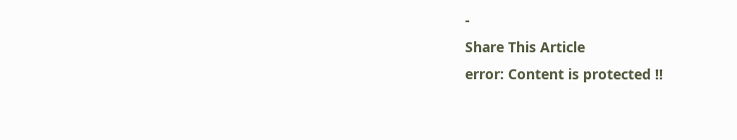-
Share This Article
error: Content is protected !!